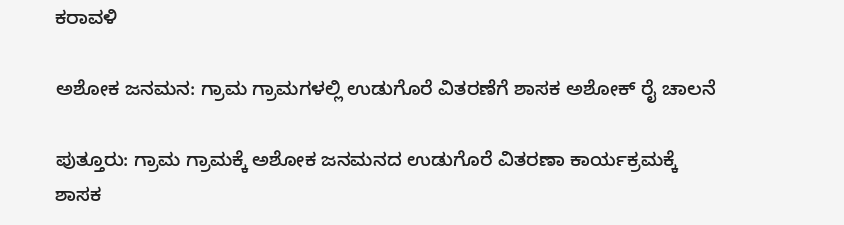ಕರಾವಳಿ

ಅಶೋಕ ಜನಮನ: ಗ್ರಾಮ ಗ್ರಾಮಗಳಲ್ಲಿ ಉಡುಗೊರೆ ವಿತರಣೆಗೆ ಶಾಸಕ ಅಶೋಕ್ ರೈ ಚಾಲನೆ

ಪುತ್ತೂರು: ಗ್ರಾಮ ಗ್ರಾಮಕ್ಕೆ ಅಶೋಕ ಜನಮನದ ಉಡುಗೊರೆ ವಿತರಣಾ ಕಾರ್ಯಕ್ರಮಕ್ಕೆ ಶಾಸಕ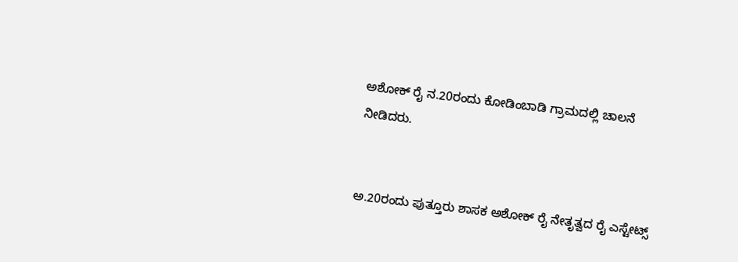ಅಶೋಕ್ ರೈ ನ.20ರಂದು ಕೋಡಿಂಬಾಡಿ ಗ್ರಾಮದಲ್ಲಿ ಚಾಲನೆ ನೀಡಿದರು.


ಅ.20ರಂದು ಪುತ್ತೂರು ಶಾಸಕ ಅಶೋಕ್ ರೈ ನೇತೃತ್ವದ ರೈ ಎಸ್ಟೇಟ್ಸ್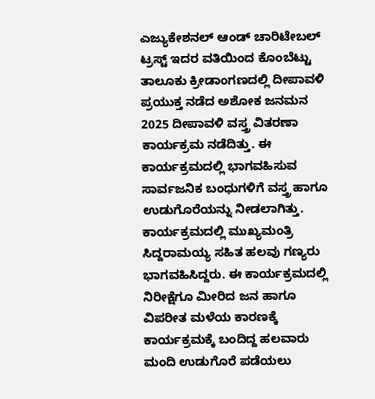ಎಜ್ಯುಕೇಶನಲ್ ಆಂಡ್ ಚಾರಿಟೇಬಲ್ ಟ್ರಸ್ಟ್ ಇದರ ವತಿಯಿಂದ ಕೊಂಬೆಟ್ಟು ತಾಲೂಕು ಕ್ರೀಡಾಂಗಣದಲ್ಲಿ ದೀಪಾವಳಿ ಪ್ರಯುಕ್ತ ನಡೆದ ಅಶೋಕ ಜನಮನ 2025 ದೀಪಾವಳಿ ವಸ್ತ್ರ ವಿತರಣಾ ಕಾರ್ಯಕ್ರಮ ನಡೆದಿತ್ತು. ಈ ಕಾರ್ಯಕ್ರಮದಲ್ಲಿ ಭಾಗವಹಿಸುವ ಸಾರ್ವಜನಿಕ ಬಂಧುಗಳಿಗೆ ವಸ್ತ್ರ ಹಾಗೂ ಉಡುಗೊರೆಯನ್ನು ನೀಡಲಾಗಿತ್ತು. ಕಾರ್ಯಕ್ರಮದಲ್ಲಿ ಮುಖ್ಯಮಂತ್ರಿ ಸಿದ್ದರಾಮಯ್ಯ ಸಹಿತ ಹಲವು ಗಣ್ಯರು ಭಾಗವಹಿಸಿದ್ದರು. ಈ ಕಾರ್ಯಕ್ರಮದಲ್ಲಿ ನಿರೀಕ್ಷೆಗೂ‌ ಮೀರಿದ ಜನ ಹಾಗೂ ವಿಪರೀತ ಮಳೆಯ ಕಾರಣಕ್ಕೆ ಕಾರ್ಯಕ್ರಮಕ್ಕೆ ಬಂದಿದ್ದ ಹಲವಾರು ಮಂದಿ ಉಡುಗೊರೆ ಪಡೆಯಲು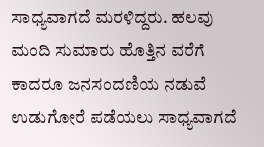ಸಾಧ್ಯವಾಗದೆ ಮರಳಿದ್ದರು. ಹಲವು ಮಂದಿ ಸುಮಾರು ಹೊತ್ತಿನ ವರೆಗೆ ಕಾದರೂ ಜನಸಂದಣಿಯ ನಡುವೆ ಉಡುಗೋರೆ ಪಡೆಯಲು ಸಾಧ್ಯವಾಗದೆ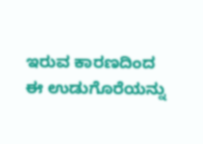ಇರುವ ಕಾರಣದಿಂದ ಈ ಉಡುಗೊರೆಯನ್ನು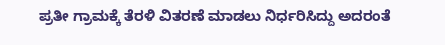ಪ್ರತೀ ಗ್ರಾಮಕ್ಕೆ ತೆರಳಿ ವಿತರಣೆ ಮಾಡಲು ನಿರ್ಧರಿಸಿದ್ದು ಅದರಂತೆ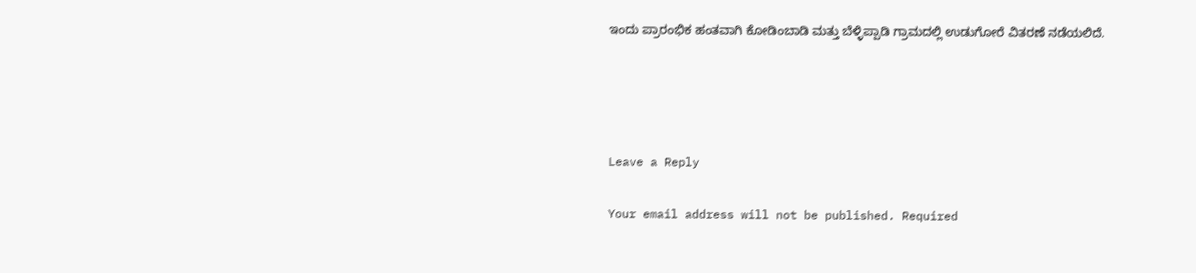ಇಂದು ಪ್ರಾರಂಭಿಕ ಹಂತವಾಗಿ ಕೋಡಿಂಬಾಡಿ ಮತ್ತು ಬೆಳ್ಳಿಪ್ಪಾಡಿ ಗ್ರಾಮದಲ್ಲಿ ಉಡುಗೋರೆ ವಿತರಣೆ ನಡೆಯಲಿದೆ.




Leave a Reply

Your email address will not be published. Required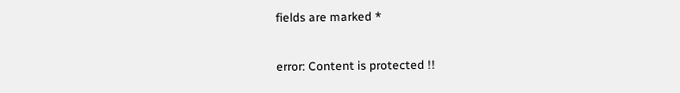fields are marked *

error: Content is protected !!